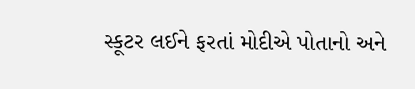સ્કૂટર લઈને ફરતાં મોદીએ પોતાનો અને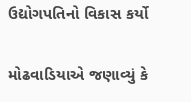ઉદ્યોગપતિનો વિકાસ કર્યો

મોઢવાડિયાએ જણાવ્યું કે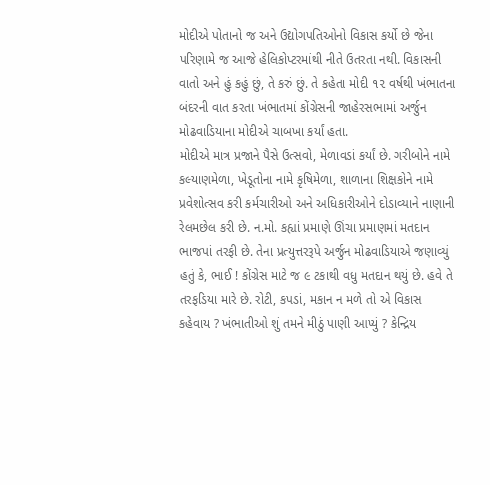મોદીએ પોતાનો જ અને ઉદ્યોગપતિઓનો વિકાસ કર્યો છે જેના પરિણામે જ આજે હેલિકોપ્ટરમાંથી નીતે ઉતરતા નથી. વિકાસની વાતો અને હું કહું છું, તે કરું છું. તે કહેતા મોદી ૧૨ વર્ષથી ખંભાતના બંદરની વાત કરતા ખંભાતમાં કોંગ્રેસની જાહેરસભામાં અર્જુન મોઢવાડિયાના મોદીએ ચાબખા કર્યાં હતા.
મોદીએ માત્ર પ્રજાને પૈસે ઉત્સવો, મેળાવડાં કર્યાં છે. ગરીબોને નામે કલ્યાણમેળા, ખેડૂતોના નામે કૃષિમેળા, શાળાના શિક્ષકોને નામે પ્રવેશોત્સવ કરી કર્મચારીઓ અને અધિકારીઓને દોડાવ્યાને નાણાની રેલમછેલ કરી છે. ન.મો. કહ્યાં પ્રમાણે ઊંચા પ્રમાણમાં મતદાન ભાજપાં તરફી છે. તેના પ્રત્યુત્તરરૂપે અર્જુન મોઢવાડિયાએ જણાવ્યું હતું કે, ભાઈ ! કોંગ્રેસ માટે જ ૯ ટકાથી વધુ મતદાન થયું છે. હવે તે તરફડિયા મારે છે. રોટી, કપડાં, મકાન ન મળે તો એ વિકાસ કહેવાય ? ખંભાતીઓ શું તમને મીઠું પાણી આપ્યું ? કેન્દ્રિય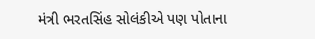મંત્રી ભરતસિંહ સોલંકીએ પણ પોતાના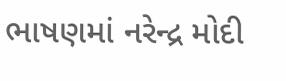ભાષણમાં નરેન્દ્ર મોદી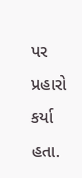પર પ્રહારો કર્યા હતા.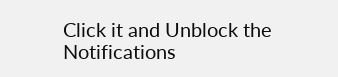Click it and Unblock the Notifications